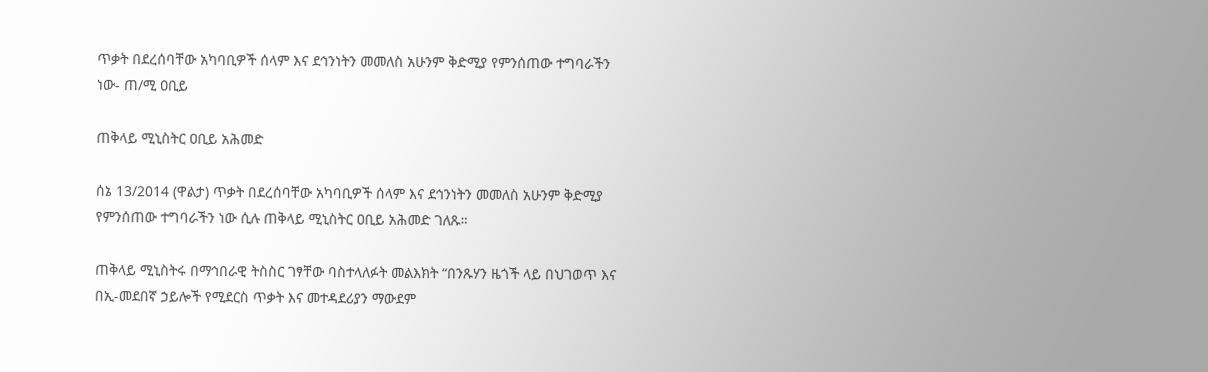ጥቃት በደረሰባቸው አካባቢዎች ሰላም እና ደኅንነትን መመለስ አሁንም ቅድሚያ የምንሰጠው ተግባራችን ነው- ጠ/ሚ ዐቢይ

ጠቅላይ ሚኒስትር ዐቢይ አሕመድ

ሰኔ 13/2014 (ዋልታ) ጥቃት በደረሰባቸው አካባቢዎች ሰላም እና ደኅንነትን መመለስ አሁንም ቅድሚያ የምንሰጠው ተግባራችን ነው ሲሉ ጠቅላይ ሚኒስትር ዐቢይ አሕመድ ገለጹ።

ጠቅላይ ሚኒስትሩ በማኅበራዊ ትስስር ገፃቸው ባስተላለፉት መልእክት “በንጹሃን ዜጎች ላይ በህገወጥ እና በኢ-መደበኛ ኃይሎች የሚደርስ ጥቃት እና መተዳደሪያን ማውደም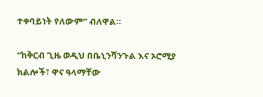ተቀባይነት የለውም” ብለዋል።

“ከቅርብ ጊዜ ወዲህ በቤኒንሻንጉል እና ኦሮሚያ ክልሎች፣ ዋና ዓላማቸው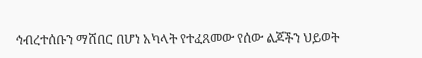ኅብረተሰቡን ማሸበር በሆነ አካላት የተፈጸመው የሰው ልጆችን ህይወት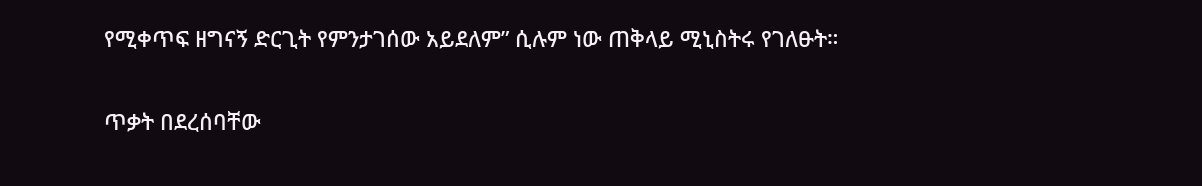የሚቀጥፍ ዘግናኝ ድርጊት የምንታገሰው አይደለም” ሲሉም ነው ጠቅላይ ሚኒስትሩ የገለፁት።

ጥቃት በደረሰባቸው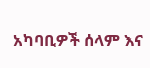አካባቢዎች ሰላም እና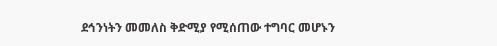ደኅንነትን መመለስ ቅድሚያ የሚሰጠው ተግባር መሆኑን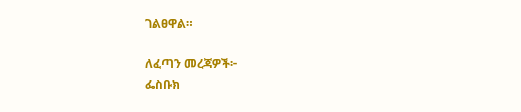ገልፀዋል።

ለፈጣን መረጃዎች፦
ፌስቡክ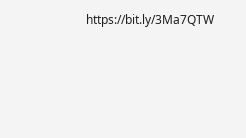https://bit.ly/3Ma7QTW